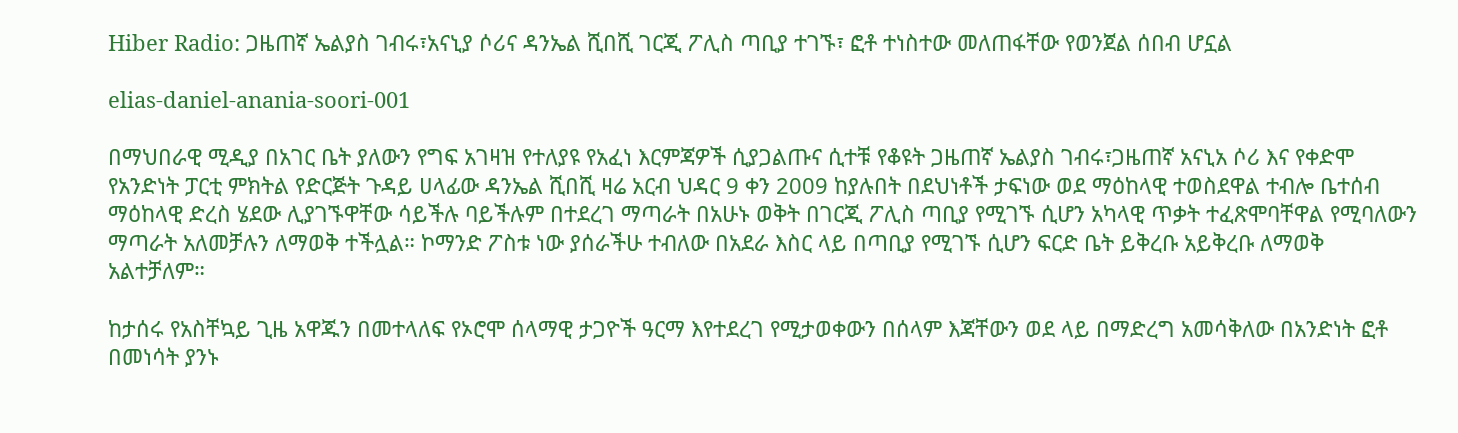Hiber Radio: ጋዜጠኛ ኤልያስ ገብሩ፣አናኒያ ሶሪና ዳንኤል ሺበሺ ገርጂ ፖሊስ ጣቢያ ተገኙ፣ ፎቶ ተነስተው መለጠፋቸው የወንጀል ሰበብ ሆኗል

elias-daniel-anania-soori-001

በማህበራዊ ሚዲያ በአገር ቤት ያለውን የግፍ አገዛዝ የተለያዩ የአፈነ እርምጃዎች ሲያጋልጡና ሲተቹ የቆዩት ጋዜጠኛ ኤልያስ ገብሩ፣ጋዜጠኛ አናኒአ ሶሪ እና የቀድሞ የአንድነት ፓርቲ ምክትል የድርጅት ጉዳይ ሀላፊው ዳንኤል ሺበሺ ዛሬ አርብ ህዳር 9 ቀን 2009 ከያሉበት በደህነቶች ታፍነው ወደ ማዕከላዊ ተወስደዋል ተብሎ ቤተሰብ ማዕከላዊ ድረስ ሄደው ሊያገኙዋቸው ሳይችሉ ባይችሉም በተደረገ ማጣራት በአሁኑ ወቅት በገርጂ ፖሊስ ጣቢያ የሚገኙ ሲሆን አካላዊ ጥቃት ተፈጽሞባቸዋል የሚባለውን ማጣራት አለመቻሉን ለማወቅ ተችሏል። ኮማንድ ፖስቱ ነው ያሰራችሁ ተብለው በአደራ እስር ላይ በጣቢያ የሚገኙ ሲሆን ፍርድ ቤት ይቅረቡ አይቅረቡ ለማወቅ አልተቻለም።

ከታሰሩ የአስቸኳይ ጊዜ አዋጁን በመተላለፍ የኦሮሞ ሰላማዊ ታጋዮች ዓርማ እየተደረገ የሚታወቀውን በሰላም እጃቸውን ወደ ላይ በማድረግ አመሳቅለው በአንድነት ፎቶ በመነሳት ያንኑ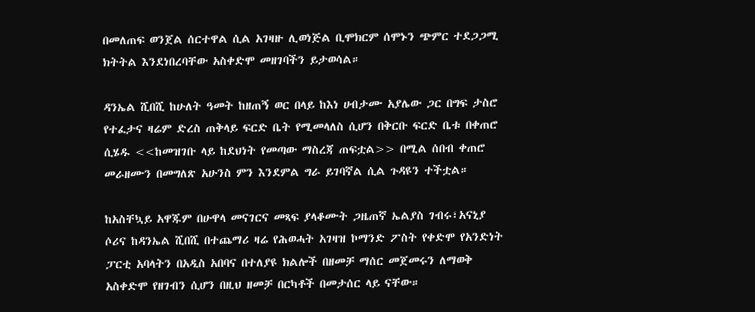በመለጠፍ ወንጀል ሰርተዋል ሲል አገዛዙ ሊወነጅል ቢሞክርም ሰሞኑን ጭምር ተደጋጋሚ ክትትል እንደነበረባቸው አስቀድሞ መዘገባችን ይታወሳል።

ዳንኤል ሺበሺ ከሁለት ዓመት ከዘጠኝ ወር በላይ ከእነ ሀብታሙ አያሌው ጋር በግፍ ታስሮ የተፈታና ዛሬም ድረስ ጠቅላይ ፍርድ ቤት የሚመላለስ ሲሆን በቅርቡ ፍርድ ቤቱ በቀጠሮ ሲሄዱ <<ከመዝገቡ ላይ ከደህነት የመጣው ማስረጃ ጠፍቷል>> በሚል ሰበብ ቀጠሮ መራዘሙን በመግለጽ አሁንስ ምን እንደምል ግራ ይገባኛል ሲል ጉዳዩን ተችቷል።

ከአስቸኳይ አዋጁም በሁዋላ መናገርና መጻፍ ያላቆሙት ጋዜጠኛ ኤልያስ ገብሩ፣አናኒያ ሶሪና ከዳንኤል ሺበሺ በተጨማሪ ዛሬ የሕወሓት አገዛዝ ኮማንድ ፖስት የቀድሞ የአንድነት ፓርቲ አባላትን በአዲስ አበባና በተለያዩ ክልሎች በዘመቻ ማሰር መጀመሩን ለማወቅ አስቀድሞ የዘገብን ሲሆን በዚህ ዘመቻ በርካቶች በመታሰር ላይ ናቸው።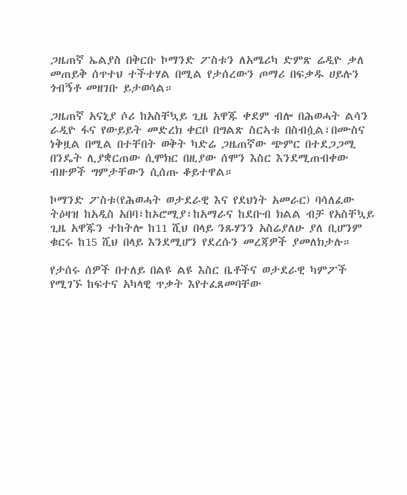ጋዜጠኛ ኤልያስ በቅርቡ ኮማንድ ፖስቱን ለአሜሪካ ድምጽ ሬዲዮ ቃለ መጠይቅ ሰጥተህ ተችተሃል በሚል የታሰረውን ጦማሪ በፍቃዱ ሀይሉን ጎብኝቶ መዘገቡ ይታወሳል።

ጋዜጠኛ አናኒያ ሶሪ ከአስቸኳይ ጊዜ አዋጁ ቀደም ብሎ በሕወሓት ልሳን ራዲዮ ፋና የውይይት መድረክ ቀርቦ በግልጽ ስርኣቱ በስብሷል፣በሙስና ነቅዟል በሚል በተቸበት ወቅት ካድሬ ጋዜጠኛው ጭምር በተደጋጋሚ በንዴት ሊያቋርጠው ሲሞክር በዚያው ሰሞን እስር እንደሚጠብቀው ብዙዎች ግምታቸውን ሲሰጡ ቆይተዋል።

ኮማንድ ፖስቱ(የሕወሓት ወታደራዊ እና የደህነት አመራር) ባሳለፈው ትዕዛዝ ከአዲስ አበባ፣ከኦሮሚያ፣ከአማራና ከደቡብ ክልል ብቻ የአስቸኳይ ጊዜ አዋጁን ተከትሎ ከ11 ሺህ በላይ ንጹሃንን አስሬያለሁ ያለ ቢሆንም ቁርሩ ከ15 ሺህ በላይ እንደሚሆን የደረሱን መረጃዎች ያመለክታሉ።

የታሰሩ ሰዎች በተለይ በልዩ ልዩ እስር ቤቶችና ወታደራዊ ካምፖች የሚገኙ ከፍተና አካላዊ ጥቃት እየተፈጸመባቸው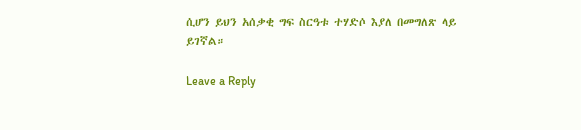ሲሆን ይህን አሰቃቂ ግፍ ስርዓቱ ተሃድሶ እያለ በመግለጽ ላይ ይገኛል።

Leave a Reply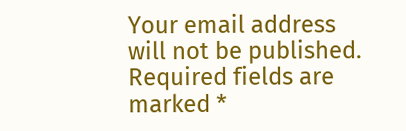Your email address will not be published. Required fields are marked *